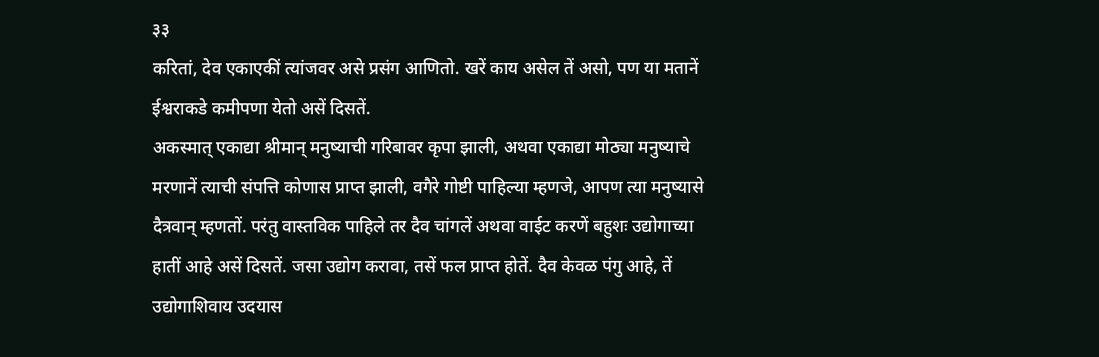३३
करितां, देव एकाएकीं त्यांजवर असे प्रसंग आणितो. खरें काय असेल तें असो, पण या मतानें ईश्वराकडे कमीपणा येतो असें दिसतें.
अकस्मात् एकाद्या श्रीमान् मनुष्याची गरिबावर कृपा झाली, अथवा एकाद्या मोठ्या मनुष्याचे मरणानें त्याची संपत्ति कोणास प्राप्त झाली, वगैरे गोष्टी पाहिल्या म्हणजे, आपण त्या मनुष्यासे दैत्रवान् म्हणतों. परंतु वास्तविक पाहिले तर दैव चांगलें अथवा वाईट करणें बहुशः उद्योगाच्या हातीं आहे असें दिसतें. जसा उद्योग करावा, तसें फल प्राप्त होतें. दैव केवळ पंगु आहे, तें उद्योगाशिवाय उदयास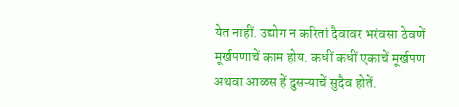येत नाहीं. उद्योग न करितां दैवावर भरंवसा ठेवणें मूर्खपणाचें काम होय. कधीं कधीं एकाचें मूर्खपण अथवा आळस हें दुसऱ्याचें सुदैव होतें.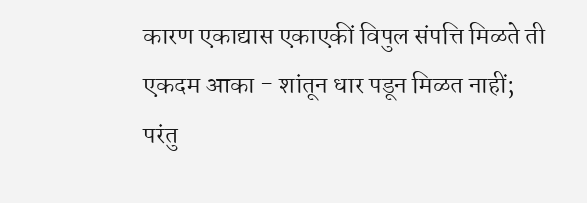कारण एकाद्यास एकाएकीं विपुल संपत्ति मिळते ती एकदम आका - शांतून धार पडून मिळत नाहीं; परंतु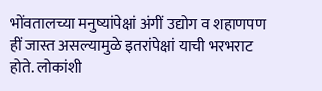भोंवतालच्या मनुष्यांपेक्षां अंगीं उद्योग व शहाणपण हीं जास्त असल्यामुळे इतरांपेक्षां याची भरभराट होते. लोकांशी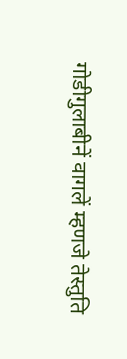गोडीगुलाबीनें वागलें म्हणजे तेस्तुति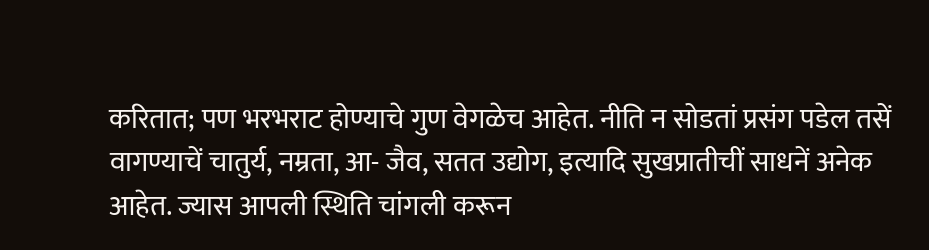करितात; पण भरभराट होण्याचे गुण वेगळेच आहेत. नीति न सोडतां प्रसंग पडेल तसें वागण्याचें चातुर्य, नम्रता, आ- जैव, सतत उद्योग, इत्यादि सुखप्रातीचीं साधनें अनेक आहेत. ज्यास आपली स्थिति चांगली करून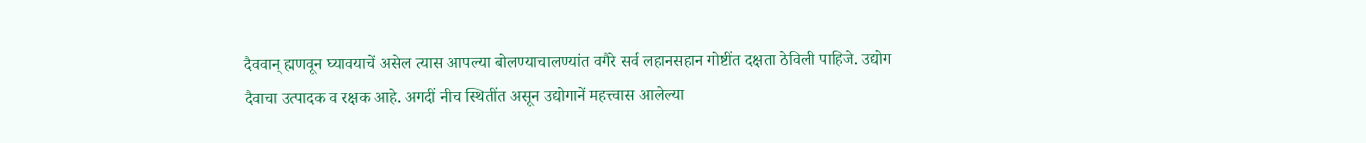दैववान् ह्मणवून घ्यावयाचें असेल त्यास आपल्या बोलण्याचालण्यांत वगैरे सर्व लहानसहान गोष्टींत दक्षता ठेविली पाहिजे. उद्योग दैवाचा उत्पादक व रक्षक आहे. अगदीं नीच स्थितींत असून उद्योगानें महत्त्वास आलेल्या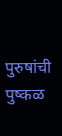पुरुषांची पुष्कळ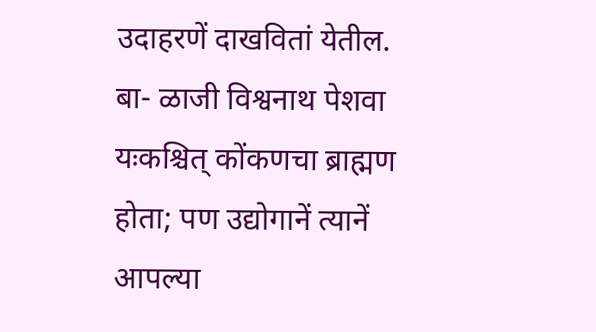उदाहरणें दाखवितां येतील. बा- ळाजी विश्वनाथ पेशवा यःकश्चित् कोंकणचा ब्राह्मण होता; पण उद्योगानें त्यानें आपल्या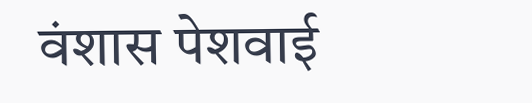वंशास पेशवाई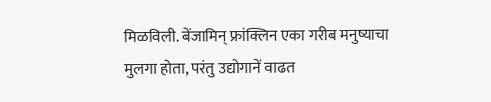मिळविली. बेंजामिन् फ्रांक्लिन एका गरीब मनुष्याचा मुलगा होता, परंतु उद्योगानें वाढत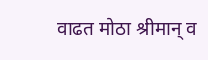वाढत मोठा श्रीमान् व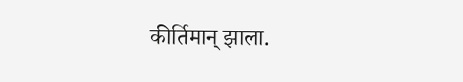कीर्तिमान् झाला.